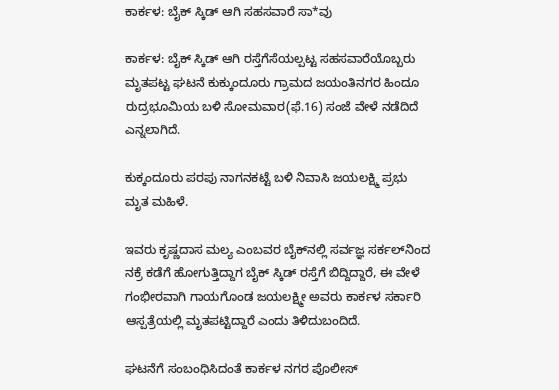ಕಾರ್ಕಳ: ಬೈಕ್ ಸ್ಕಿಡ್ ಆಗಿ ಸಹಸವಾರೆ ಸಾ*ವು

ಕಾರ್ಕಳ: ಬೈಕ್ ಸ್ಕಿಡ್ ಆಗಿ ರಸ್ತೆಗೆಸೆಯಲ್ಪಟ್ಟ ಸಹಸವಾರೆಯೊಬ್ಬರು ಮೃತಪಟ್ಟ ಘಟನೆ ಕುಕ್ಕುಂದೂರು ಗ್ರಾಮದ ಜಯಂತಿನಗರ ಹಿಂದೂ ರುದ್ರಭೂಮಿಯ ಬಳಿ ಸೋಮವಾರ(ಫೆ.16) ಸಂಜೆ ವೇಳೆ ನಡೆದಿದೆ ಎನ್ನಲಾಗಿದೆ.

ಕುಕ್ಕಂದೂರು ಪರಪು ನಾಗನಕಟ್ಟೆ ಬಳಿ ನಿವಾಸಿ ಜಯಲಕ್ಷ್ಮಿ ಪ್ರಭು ಮೃತ ಮಹಿಳೆ.

ಇವರು ಕೃಷ್ಣದಾಸ ಮಲ್ಯ ಎಂಬವರ ಬೈಕ್‌ನಲ್ಲಿ ಸರ್ವಜ್ಞ ಸರ್ಕಲ್‌ನಿಂದ ನಕ್ರೆ ಕಡೆಗೆ ಹೋಗುತ್ತಿದ್ದಾಗ ಬೈಕ್ ಸ್ಕಿಡ್ ರಸ್ತೆಗೆ ಬಿದ್ದಿದ್ದಾರೆ, ಈ ವೇಳೆ ಗಂಭೀರವಾಗಿ ಗಾಯಗೊಂಡ ಜಯಲಕ್ಷ್ಮೀ ಅವರು ಕಾರ್ಕಳ ಸರ್ಕಾರಿ ಆಸ್ಪತ್ರೆಯಲ್ಲಿ ಮೃತಪಟ್ಟಿದ್ದಾರೆ ಎಂದು ತಿಳಿದುಬಂದಿದೆ.

ಘಟನೆಗೆ ಸಂಬಂಧಿಸಿದಂತೆ ಕಾರ್ಕಳ ನಗರ ಪೊಲೀಸ್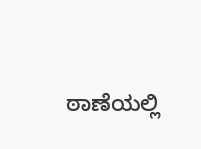ಠಾಣೆಯಲ್ಲಿ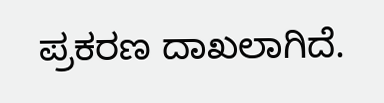ಪ್ರಕರಣ ದಾಖಲಾಗಿದೆ.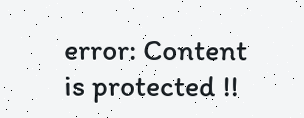error: Content is protected !!